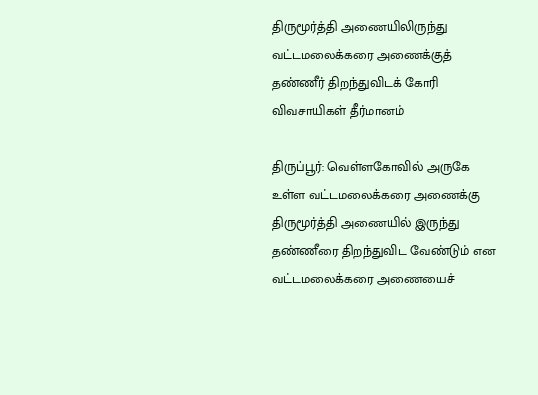திருமூர்த்தி அணையிலிருந்து வட்டமலைக்கரை அணைக்குத் தண்ணீர் திறந்துவிடக் கோரி விவசாயிகள் தீர்மானம்

திருப்பூர்: வெள்ளகோவில் அருகே உள்ள வட்டமலைக்கரை அணைக்கு திருமூர்த்தி அணையில் இருந்து தண்ணீரை திறந்துவிட வேண்டும் என வட்டமலைக்கரை அணையைச்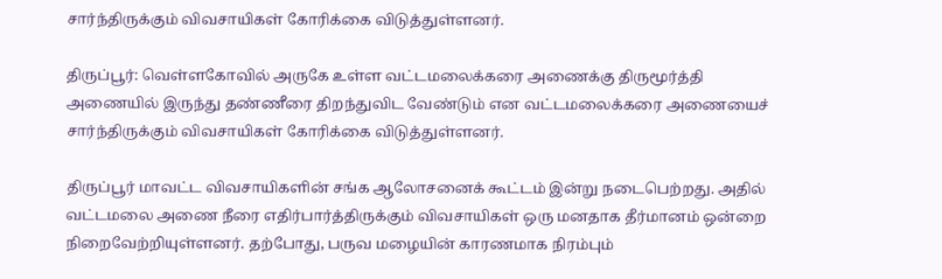சார்ந்திருக்கும் விவசாயிகள் கோரிக்கை விடுத்துள்ளனர்.

திருப்பூர்: வெள்ளகோவில் அருகே உள்ள வட்டமலைக்கரை அணைக்கு திருமூர்த்தி அணையில் இருந்து தண்ணீரை திறந்துவிட வேண்டும் என வட்டமலைக்கரை அணையைச் சார்ந்திருக்கும் விவசாயிகள் கோரிக்கை விடுத்துள்ளனர்.

திருப்பூர் மாவட்ட விவசாயிகளின் சங்க ஆலோசனைக் கூட்டம் இன்று நடைபெற்றது. அதில் வட்டமலை அணை நீரை எதிர்பார்த்திருக்கும் விவசாயிகள் ஒரு மனதாக தீர்மானம் ஒன்றை நிறைவேற்றியுள்ளனர். தற்போது, பருவ மழையின் காரணமாக நிரம்பும்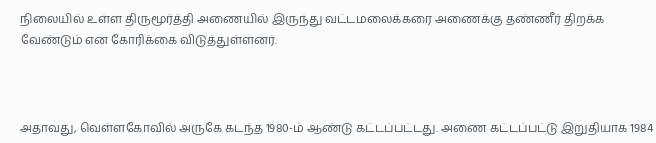நிலையில் உள்ள திருமூர்த்தி அணையில் இருந்து வட்டமலைக்கரை அணைக்கு தண்ணீர் திறக்க வேண்டும் என கோரிக்கை விடுத்துள்ளனர்.



அதாவது, வெள்ளகோவில் அருகே கடந்த 1980-ம் ஆண்டு கட்டப்பட்டது. அணை கட்டப்பட்டு இறுதியாக 1984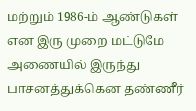மற்றும் 1986-ம் ஆண்டுகள் என இரு முறை மட்டுமே அணையில் இருந்து பாசனத்துக்கென தண்ணீர்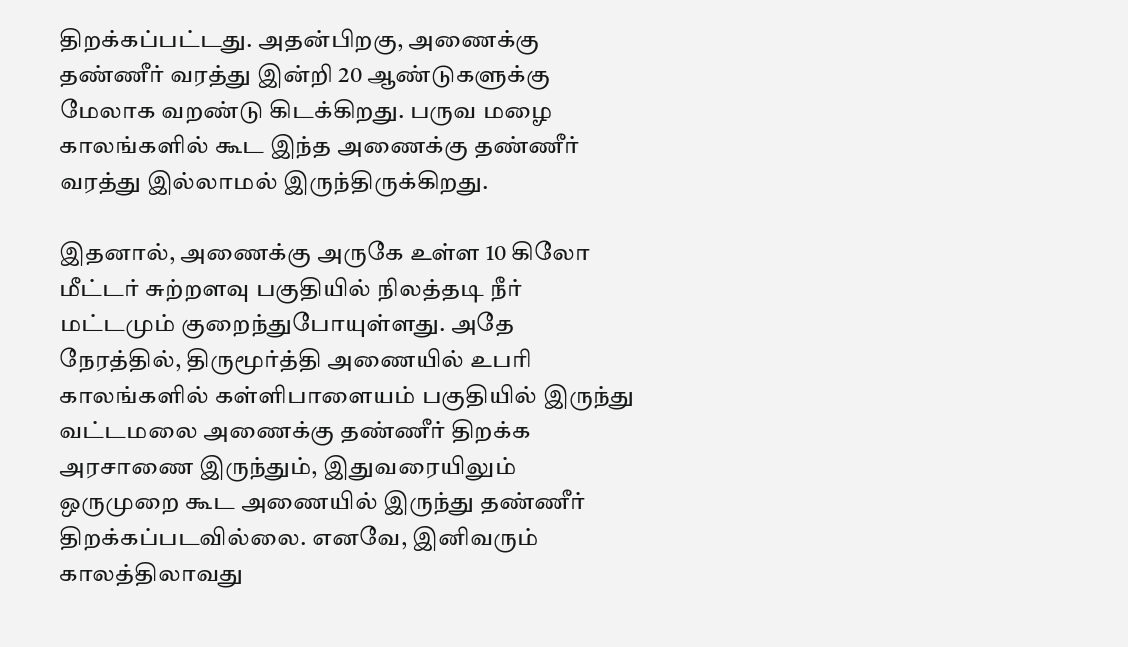திறக்கப்பட்டது. அதன்பிறகு, அணைக்கு தண்ணீர் வரத்து இன்றி 20 ஆண்டுகளுக்கு மேலாக வறண்டு கிடக்கிறது. பருவ மழை காலங்களில் கூட இந்த அணைக்கு தண்ணீர் வரத்து இல்லாமல் இருந்திருக்கிறது.

இதனால், அணைக்கு அருகே உள்ள 10 கிலோ மீட்டர் சுற்றளவு பகுதியில் நிலத்தடி நீர் மட்டமும் குறைந்துபோயுள்ளது. அதே நேரத்தில், திருமூர்த்தி அணையில் உபரி காலங்களில் கள்ளிபாளையம் பகுதியில் இருந்து வட்டமலை அணைக்கு தண்ணீர் திறக்க அரசாணை இருந்தும், இதுவரையிலும் ஒருமுறை கூட அணையில் இருந்து தண்ணீர் திறக்கப்படவில்லை. எனவே, இனிவரும் காலத்திலாவது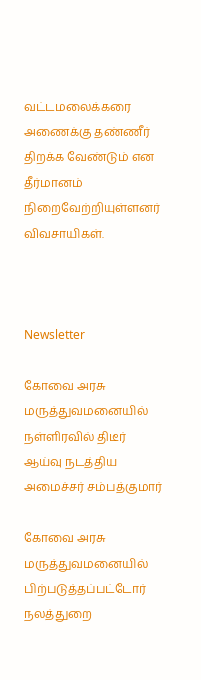வட்டமலைக்கரை அணைக்கு தண்ணீர் திறக்க வேண்டும் என தீர்மானம் நிறைவேற்றியுள்ளனர் விவசாயிகள்.



Newsletter

கோவை அரசு மருத்துவமனையில் நள்ளிரவில் திடீர் ஆய்வு நடத்திய அமைச்சர் சம்பத்குமார்

கோவை அரசு மருத்துவமனையில் பிற்படுத்தப்பட்டோர் நலத்துறை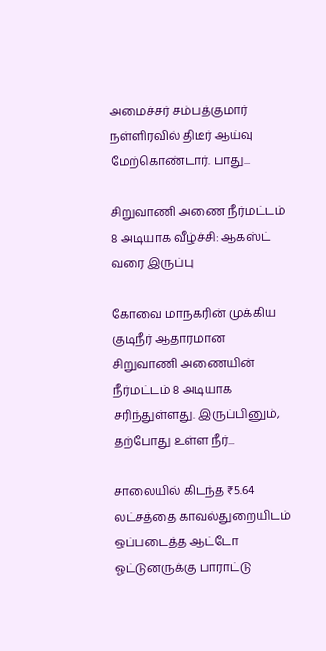அமைச்சர் சம்பத்குமார் நள்ளிரவில் திடீர் ஆய்வு மேற்கொண்டார். பாது...

சிறுவாணி அணை நீர்மட்டம் 8 அடியாக வீழ்ச்சி: ஆகஸ்ட் வரை இருப்பு

கோவை மாநகரின் முக்கிய குடிநீர் ஆதாரமான சிறுவாணி அணையின் நீர்மட்டம் 8 அடியாக சரிந்துள்ளது. இருப்பினும், தற்போது உள்ள நீர்...

சாலையில் கிடந்த ₹5.64 லட்சத்தை காவல்துறையிடம் ஒப்படைத்த ஆட்டோ ஓட்டுனருக்கு பாராட்டு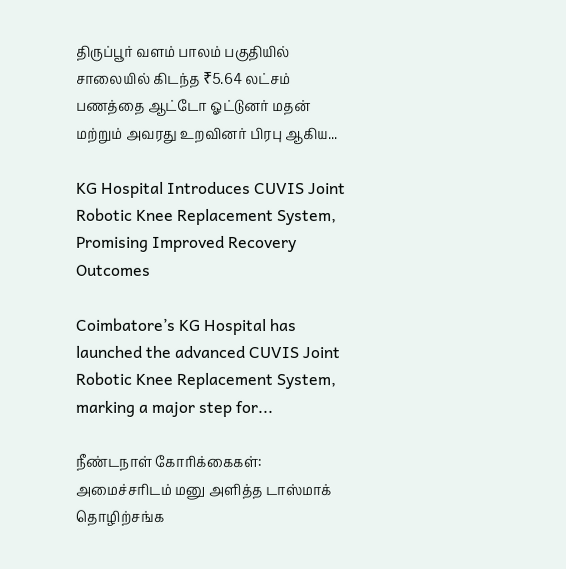திருப்பூர் வளம் பாலம் பகுதியில் சாலையில் கிடந்த ₹5.64 லட்சம் பணத்தை ஆட்டோ ஓட்டுனர் மதன் மற்றும் அவரது உறவினர் பிரபு ஆகிய...

KG Hospital Introduces CUVIS Joint Robotic Knee Replacement System, Promising Improved Recovery Outcomes

Coimbatore’s KG Hospital has launched the advanced CUVIS Joint Robotic Knee Replacement System, marking a major step for...

நீண்டநாள் கோரிக்கைகள்: அமைச்சரிடம் மனு அளித்த டாஸ்மாக் தொழிற்சங்க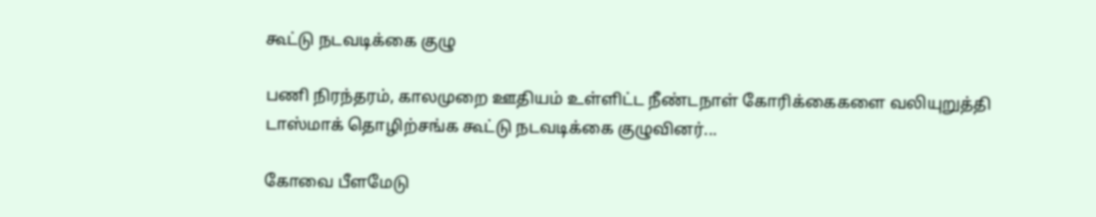கூட்டு நடவடிக்கை குழு

பணி நிரந்தரம், காலமுறை ஊதியம் உள்ளிட்ட நீண்டநாள் கோரிக்கைகளை வலியுறுத்தி டாஸ்மாக் தொழிற்சங்க கூட்டு நடவடிக்கை குழுவினர்...

கோவை பீளமேடு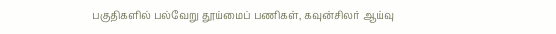பகுதிகளில் பல்வேறு தூய்மைப் பணிகள், கவுன்சிலர் ஆய்வு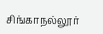சிங்காநல்லூர்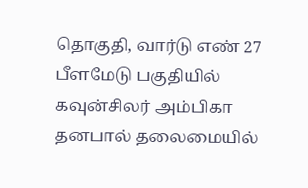தொகுதி, வார்டு எண் 27 பீளமேடு பகுதியில் கவுன்சிலர் அம்பிகா தனபால் தலைமையில்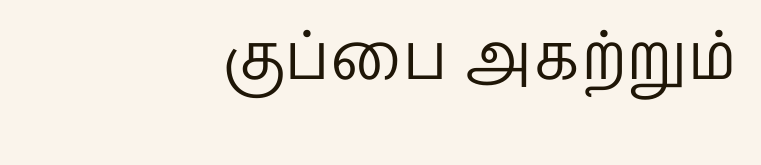குப்பை அகற்றும்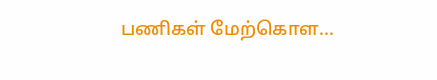பணிகள் மேற்கொள...